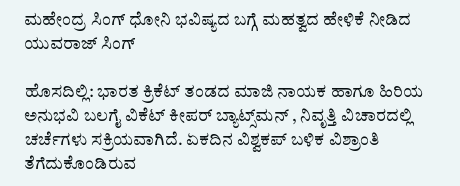ಮಹೇಂದ್ರ ಸಿಂಗ್ ಧೋನಿ ಭವಿಷ್ಯದ ಬಗ್ಗೆ ಮಹತ್ವದ ಹೇಳಿಕೆ ನೀಡಿದ ಯುವರಾಜ್ ಸಿಂಗ್

ಹೊಸದಿಲ್ಲಿ: ಭಾರತ ಕ್ರಿಕೆಟ್ ತಂಡದ ಮಾಜಿ ನಾಯಕ ಹಾಗೂ ಹಿರಿಯ ಅನುಭವಿ ಬಲಗೈ ವಿಕೆಟ್ ಕೀಪರ್ ಬ್ಯಾಟ್ಸ್‌ಮನ್ , ನಿವೃತ್ತಿ ವಿಚಾರದಲ್ಲಿ ಚರ್ಚೆಗಳು ಸಕ್ರಿಯವಾಗಿದೆ. ಏಕದಿನ ವಿಶ್ವಕಪ್ ಬಳಿಕ ವಿಶ್ರಾಂತಿ ತೆಗೆದುಕೊಂಡಿರುವ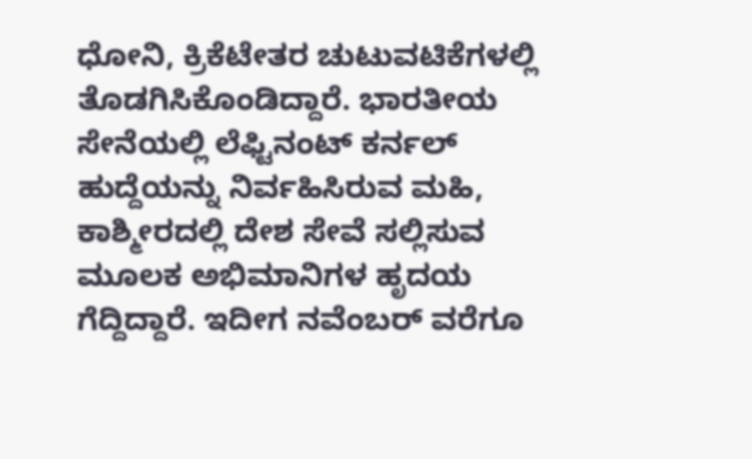ಧೋನಿ, ಕ್ರಿಕೆಟೇತರ ಚುಟುವಟಿಕೆಗಳಲ್ಲಿ ತೊಡಗಿಸಿಕೊಂಡಿದ್ದಾರೆ. ಭಾರತೀಯ ಸೇನೆಯಲ್ಲಿ ಲೆಫ್ಟಿನಂಟ್ ಕರ್ನಲ್ ಹುದ್ದೆಯನ್ನು ನಿರ್ವಹಿಸಿರುವ ಮಹಿ, ಕಾಶ್ಮೀರದಲ್ಲಿ ದೇಶ ಸೇವೆ ಸಲ್ಲಿಸುವ ಮೂಲಕ ಅಭಿಮಾನಿಗಳ ಹೃದಯ ಗೆದ್ದಿದ್ದಾರೆ. ಇದೀಗ ನವೆಂಬರ್ ವರೆಗೂ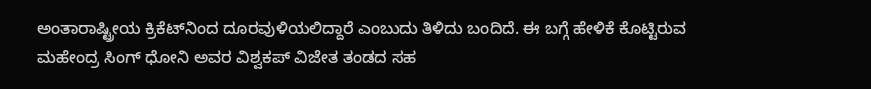ಅಂತಾರಾಷ್ಟ್ರೀಯ ಕ್ರಿಕೆಟ್‌ನಿಂದ ದೂರವುಳಿಯಲಿದ್ದಾರೆ ಎಂಬುದು ತಿಳಿದು ಬಂದಿದೆ. ಈ ಬಗ್ಗೆ ಹೇಳಿಕೆ ಕೊಟ್ಟಿರುವ ಮಹೇಂದ್ರ ಸಿಂಗ್ ಧೋನಿ ಅವರ ವಿಶ್ವಕಪ್ ವಿಜೇತ ತಂಡದ ಸಹ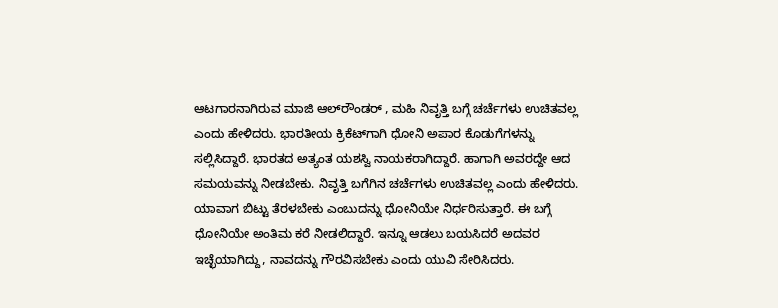ಆಟಗಾರನಾಗಿರುವ ಮಾಜಿ ಆಲ್‌ರೌಂಡರ್ , ಮಹಿ ನಿವೃತ್ತಿ ಬಗ್ಗೆ ಚರ್ಚೆಗಳು ಉಚಿತವಲ್ಲ ಎಂದು ಹೇಳಿದರು. ಭಾರತೀಯ ಕ್ರಿಕೆಟ್‌ಗಾಗಿ ಧೋನಿ ಅಪಾರ ಕೊಡುಗೆಗಳನ್ನು ಸಲ್ಲಿಸಿದ್ದಾರೆ. ಭಾರತದ ಅತ್ಯಂತ ಯಶಸ್ವಿ ನಾಯಕರಾಗಿದ್ದಾರೆ. ಹಾಗಾಗಿ ಅವರದ್ದೇ ಆದ ಸಮಯವನ್ನು ನೀಡಬೇಕು. ನಿವೃತ್ತಿ ಬಗೆಗಿನ ಚರ್ಚೆಗಳು ಉಚಿತವಲ್ಲ ಎಂದು ಹೇಳಿದರು. ಯಾವಾಗ ಬಿಟ್ಟು ತೆರಳಬೇಕು ಎಂಬುದನ್ನು ಧೋನಿಯೇ ನಿರ್ಧರಿಸುತ್ತಾರೆ. ಈ ಬಗ್ಗೆ ಧೋನಿಯೇ ಅಂತಿಮ ಕರೆ ನೀಡಲಿದ್ದಾರೆ. ಇನ್ನೂ ಆಡಲು ಬಯಸಿದರೆ ಅದವರ ಇಚ್ಛೆಯಾಗಿದ್ದು, ನಾವದನ್ನು ಗೌರವಿಸಬೇಕು ಎಂದು ಯುವಿ ಸೇರಿಸಿದರು.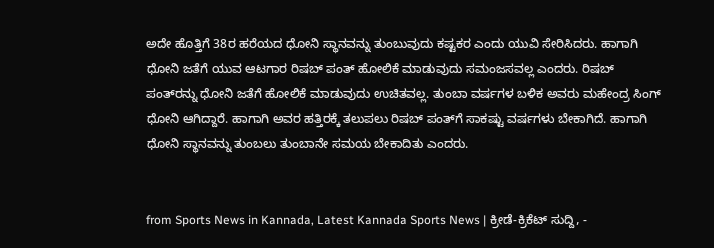ಅದೇ ಹೊತ್ತಿಗೆ 38ರ ಹರೆಯದ ಧೋನಿ ಸ್ಥಾನವನ್ನು ತುಂಬುವುದು ಕಷ್ಟಕರ ಎಂದು ಯುವಿ ಸೇರಿಸಿದರು. ಹಾಗಾಗಿ ಧೋನಿ ಜತೆಗೆ ಯುವ ಆಟಗಾರ ರಿಷಬ್ ಪಂತ್ ಹೋಲಿಕೆ ಮಾಡುವುದು ಸಮಂಜಸವಲ್ಲ ಎಂದರು. ರಿಷಬ್ ಪಂತ್‌ರನ್ನು ಧೋನಿ ಜತೆಗೆ ಹೋಲಿಕೆ ಮಾಡುವುದು ಉಚಿತವಲ್ಲ. ತುಂಬಾ ವರ್ಷಗಳ ಬಳಿಕ ಅವರು ಮಹೇಂದ್ರ ಸಿಂಗ್ ಧೋನಿ ಆಗಿದ್ದಾರೆ. ಹಾಗಾಗಿ ಅವರ ಹತ್ತಿರಕ್ಕೆ ತಲುಪಲು ರಿಷಬ್ ಪಂತ್‌‌ಗೆ ಸಾಕಷ್ಟು ವರ್ಷಗಳು ಬೇಕಾಗಿದೆ. ಹಾಗಾಗಿ ಧೋನಿ ಸ್ಥಾನವನ್ನು ತುಂಬಲು ತುಂಬಾನೇ ಸಮಯ ಬೇಕಾದಿತು ಎಂದರು.


from Sports News in Kannada, Latest Kannada Sports News | ಕ್ರೀಡೆ-ಕ್ರಿಕೆಟ್ ಸುದ್ದಿ, -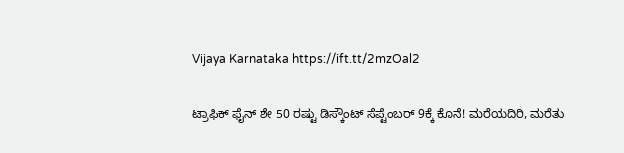Vijaya Karnataka https://ift.tt/2mzOal2

ಟ್ರಾಫಿಕ್‌ ಫೈನ್‌ ಶೇ 50 ರಷ್ಟು ಡಿಸ್ಕೌಂಟ್‌ ಸೆಪ್ಟೆಂಬರ್‌ 9ಕ್ಕೆ ಕೊನೆ! ಮರೆಯದಿರಿ, ಮರೆತು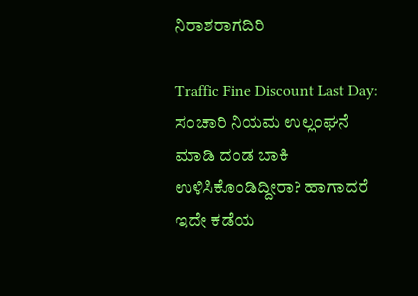ನಿರಾಶರಾಗದಿರಿ

Traffic Fine Discount Last Day: ಸಂಚಾರಿ ನಿಯಮ ಉಲ್ಲಂಘನೆ ಮಾಡಿ ದಂಡ ಬಾಕಿ ಉಳಿಸಿಕೊಂಡಿದ್ದೀರಾ? ಹಾಗಾದರೆ ಇದೇ ಕಡೆಯ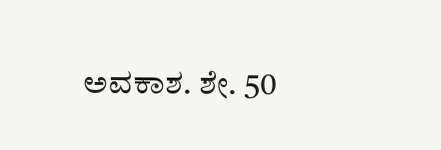ಅವಕಾಶ. ಶೇ. 50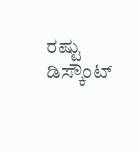ರಷ್ಟು ಡಿಸ್ಕೌಂಟ್‌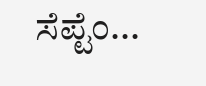ಸೆಪ್ಟೆಂ...